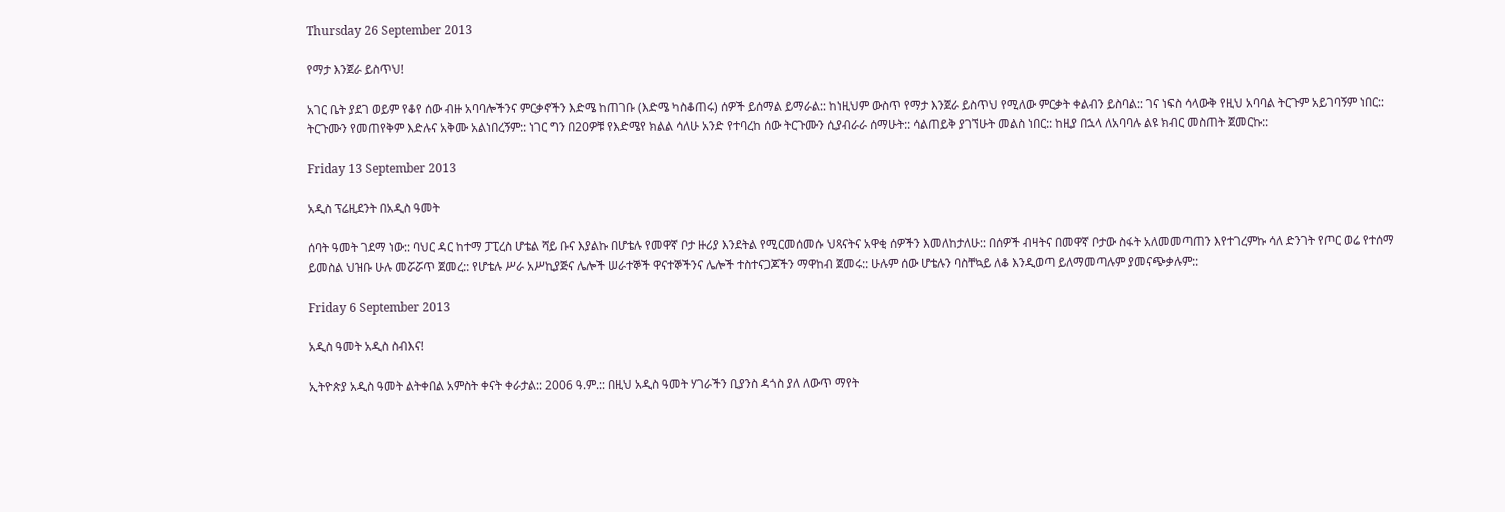Thursday 26 September 2013

የማታ እንጀራ ይስጥህ!

አገር ቤት ያደገ ወይም የቆየ ሰው ብዙ አባባሎችንና ምርቃኖችን እድሜ ከጠገቡ (እድሜ ካስቆጠሩ) ሰዎች ይሰማል ይማራል:: ከነዚህም ውስጥ የማታ እንጀራ ይስጥህ የሚለው ምርቃት ቀልብን ይስባል:: ገና ነፍስ ሳላውቅ የዚህ አባባል ትርጉም አይገባኝም ነበር:: ትርጉሙን የመጠየቅም እድሉና አቅሙ አልነበረኝም:: ነገር ግን በ20ዎቹ የእድሜየ ክልል ሳለሁ አንድ የተባረከ ሰው ትርጉሙን ሲያብራራ ሰማሁት:: ሳልጠይቅ ያገኘሁት መልስ ነበር:: ከዚያ በኋላ ለአባባሉ ልዩ ክብር መስጠት ጀመርኩ::

Friday 13 September 2013

አዲስ ፕሬዚደንት በአዲስ ዓመት

ሰባት ዓመት ገደማ ነው:: ባህር ዳር ከተማ ፓፒረስ ሆቴል ሻይ ቡና እያልኩ በሆቴሉ የመዋኛ ቦታ ዙሪያ እንደትል የሚርመሰመሱ ህጻናትና አዋቂ ሰዎችን እመለከታለሁ:: በሰዎች ብዛትና በመዋኛ ቦታው ስፋት አለመመጣጠን እየተገረምኩ ሳለ ድንገት የጦር ወሬ የተሰማ ይመስል ህዝቡ ሁሉ መሯሯጥ ጀመረ:: የሆቴሉ ሥራ አሥኪያጅና ሌሎች ሠራተኞች ዋናተኞችንና ሌሎች ተስተናጋጆችን ማዋከብ ጀመሩ:: ሁሉም ሰው ሆቴሉን ባስቸኳይ ለቆ እንዲወጣ ይለማመጣሉም ያመናጭቃሉም::

Friday 6 September 2013

አዲስ ዓመት አዲስ ስብእና!

ኢትዮጵያ አዲስ ዓመት ልትቀበል አምስት ቀናት ቀራታል:: 2006 ዓ.ም.:: በዚህ አዲስ ዓመት ሃገራችን ቢያንስ ዳጎስ ያለ ለውጥ ማየት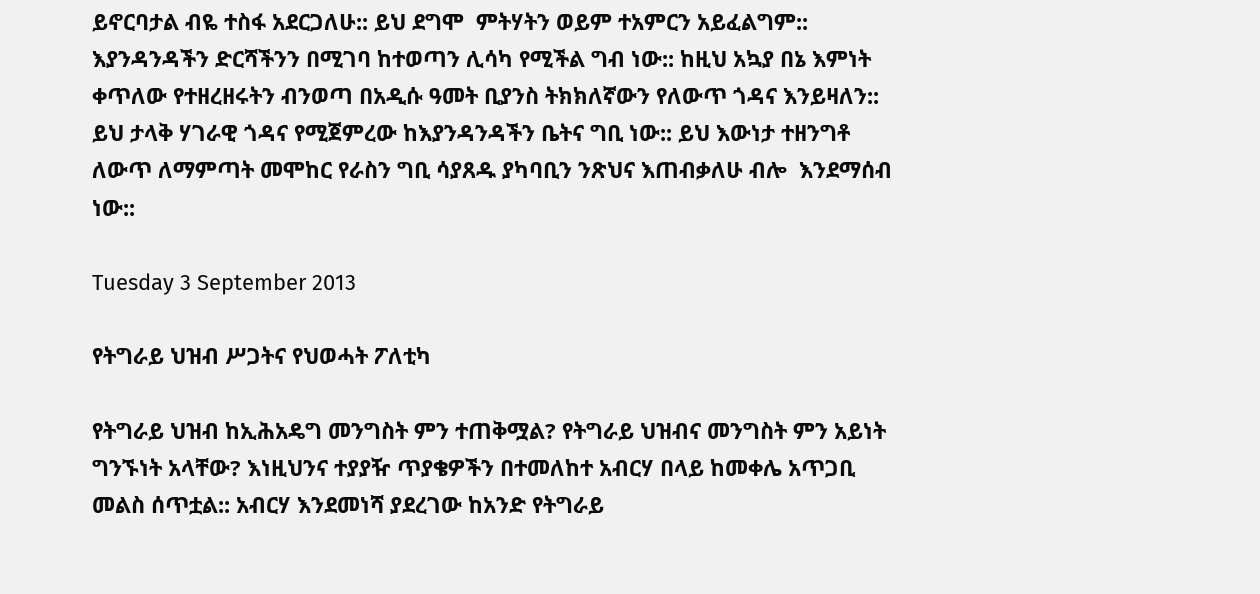ይኖርባታል ብዬ ተስፋ አደርጋለሁ:: ይህ ደግሞ  ምትሃትን ወይም ተአምርን አይፈልግም:: እያንዳንዳችን ድርሻችንን በሚገባ ከተወጣን ሊሳካ የሚችል ግብ ነው:: ከዚህ አኳያ በኔ እምነት ቀጥለው የተዘረዘሩትን ብንወጣ በአዲሱ ዓመት ቢያንስ ትክክለኛውን የለውጥ ጎዳና እንይዛለን:: ይህ ታላቅ ሃገራዊ ጎዳና የሚጀምረው ከእያንዳንዳችን ቤትና ግቢ ነው:: ይህ እውነታ ተዘንግቶ ለውጥ ለማምጣት መሞከር የራስን ግቢ ሳያጸዱ ያካባቢን ንጽህና እጠብቃለሁ ብሎ  እንደማሰብ ነው::

Tuesday 3 September 2013

የትግራይ ህዝብ ሥጋትና የህወሓት ፖለቲካ

የትግራይ ህዝብ ከኢሕአዴግ መንግስት ምን ተጠቅሟል? የትግራይ ህዝብና መንግስት ምን አይነት ግንኙነት አላቸው? እነዚህንና ተያያዥ ጥያቄዎችን በተመለከተ አብርሃ በላይ ከመቀሌ አጥጋቢ መልስ ሰጥቷል:: አብርሃ እንደመነሻ ያደረገው ከአንድ የትግራይ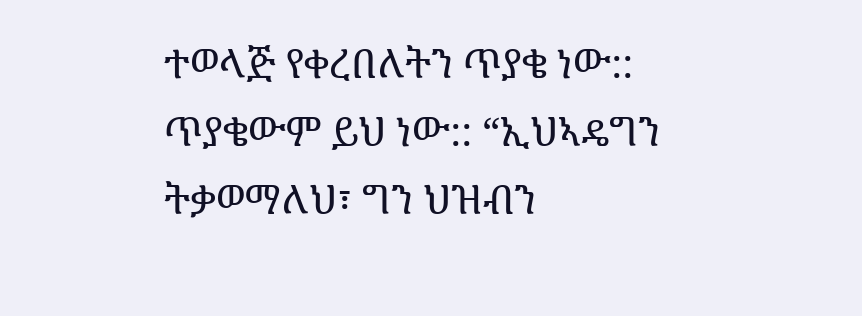ተወላጅ የቀረበለትን ጥያቄ ነው::  ጥያቄውም ይህ ነው:: “ኢህኣዴግን ትቃወማለህ፣ ግን ህዝብን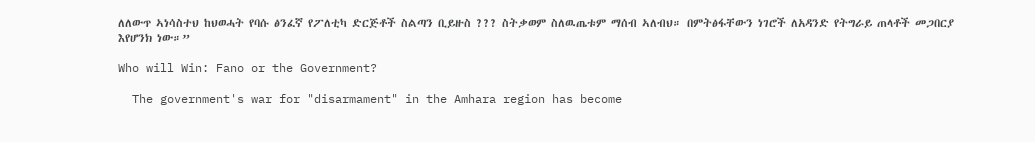ለለውጥ ኣነሳስተህ ከህወሓት የባሱ ፅንፈኛ የፖለቲካ ድርጅቶች ስልጣን ቢይዙስ ??? ስትቃወም ስለዉጤቱም ማሰብ ኣለብህ። በምትፅፋቸውን ነገሮች ለአዳንድ የትግራይ ጠላቶች መጋበርያ እየሆንክ ነው።”

Who will Win: Fano or the Government?

  The government's war for "disarmament" in the Amhara region has become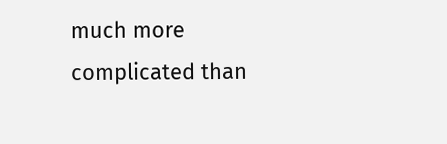much more   complicated than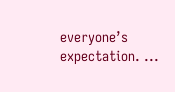everyone’s expectation. ...